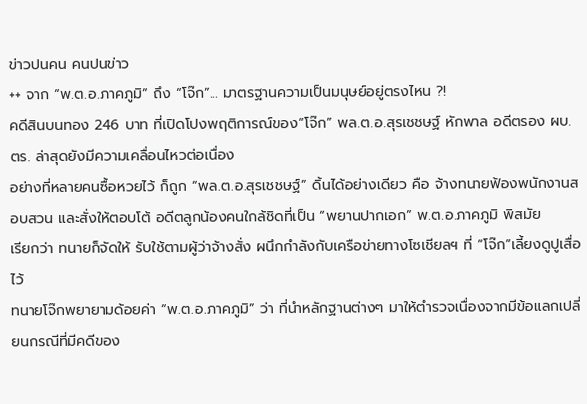ข่าวปนคน คนปนข่าว
++ จาก “พ.ต.อ.ภาคภูมิ” ถึง “โจ๊ก”... มาตรฐานความเป็นมนุษย์อยู่ตรงไหน ?!
คดีสินบนทอง 246 บาท ที่เปิดโปงพฤติการณ์ของ“โจ๊ก” พล.ต.อ.สุรเชชษฐ์ หักพาล อดีตรอง ผบ.ตร. ล่าสุดยังมีความเคลื่อนไหวต่อเนื่อง
อย่างที่หลายคนซื้อหวยไว้ ก็ถูก “พล.ต.อ.สุรเชชษฐ์” ดิ้นได้อย่างเดียว คือ จ้างทนายฟ้องพนักงานสอบสวน และสั่งให้ตอบโต้ อดีตลูกน้องคนใกล้ชิดที่เป็น “พยานปากเอก” พ.ต.อ.ภาคภูมิ พิสมัย
เรียกว่า ทนายก็จัดให้ รับใช้ตามผู้ว่าจ้างสั่ง ผนึกกำลังกับเครือข่ายทางโซเชียลฯ ที่ “โจ๊ก”เลี้ยงดูปูเสื่อไว้
ทนายโจ๊กพยายามด้อยค่า “พ.ต.อ.ภาคภูมิ” ว่า ที่นำหลักฐานต่างๆ มาให้ตำรวจเนื่องจากมีข้อแลกเปลี่ยนกรณีที่มีคดีของ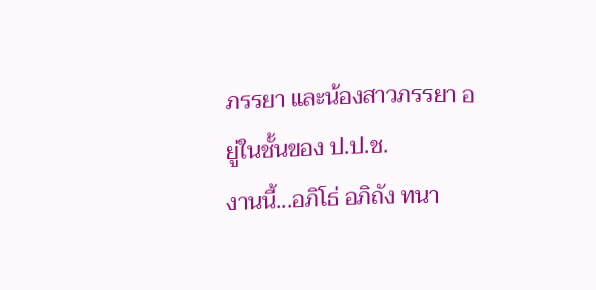ภรรยา และน้องสาวภรรยา อยู่ในชั้นของ ป.ป.ช.
งานนี้...อภิโธ่ อภิถัง ทนา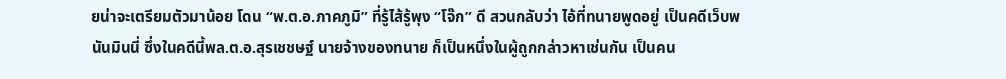ยน่าจะเตรียมตัวมาน้อย โดน “พ.ต.อ.ภาคภูมิ” ที่รู้ไส้รู้พุง “โจ๊ก” ดี สวนกลับว่า ไอ้ที่ทนายพูดอยู่ เป็นคดีเว็บพนันมินนี่ ซึ่งในคดีนี้พล.ต.อ.สุรเชชษฐ์ นายจ้างของทนาย ก็เป็นหนึ่งในผู้ถูกกล่าวหาเช่นกัน เป็นคน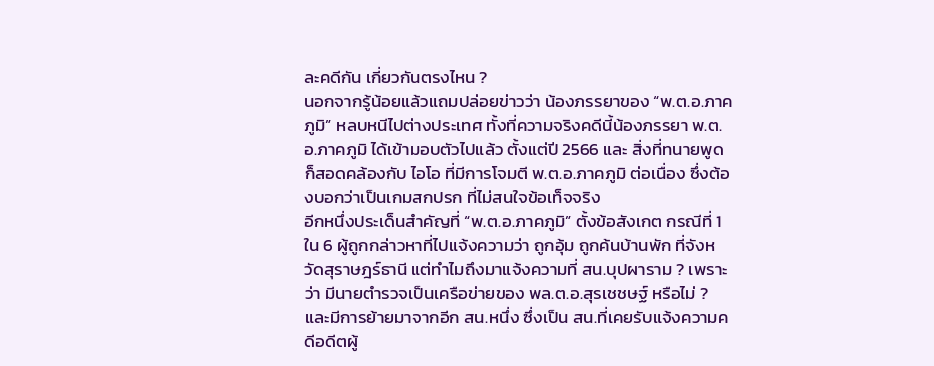ละคดีกัน เกี่ยวกันตรงไหน ?
นอกจากรู้น้อยแล้วแถมปล่อยข่าวว่า น้องภรรยาของ “พ.ต.อ.ภาคภูมิ” หลบหนีไปต่างประเทศ ทั้งที่ความจริงคดีนี้น้องภรรยา พ.ต.อ.ภาคภูมิ ได้เข้ามอบตัวไปแล้ว ตั้งแต่ปี 2566 และ สิ่งที่ทนายพูด ก็สอดคล้องกับ ไอโอ ที่มีการโจมตี พ.ต.อ.ภาคภูมิ ต่อเนื่อง ซึ่งต้องบอกว่าเป็นเกมสกปรก ที่ไม่สนใจข้อเท็จจริง
อีกหนึ่งประเด็นสำคัญที่ “พ.ต.อ.ภาคภูมิ” ตั้งข้อสังเกต กรณีที่ 1 ใน 6 ผู้ถูกกล่าวหาที่ไปแจ้งความว่า ถูกอุ้ม ถูกค้นบ้านพัก ที่จังหวัดสุราษฎร์ธานี แต่ทำไมถึงมาแจ้งความที่ สน.บุปผาราม ? เพราะว่า มีนายตำรวจเป็นเครือข่ายของ พล.ต.อ.สุรเชชษฐ์ หรือไม่ ? และมีการย้ายมาจากอีก สน.หนึ่ง ซึ่งเป็น สน.ที่เคยรับแจ้งความคดีอดีตผู้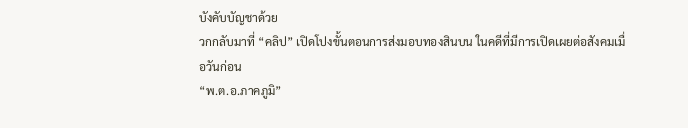บังคับบัญชาด้วย
วกกลับมาที่ “คลิป” เปิดโปงขั้นตอนการส่งมอบทองสินบน ในคดีที่มีการเปิดเผยต่อสังคมเมื่อวันก่อน
“พ.ต.อ.ภาคภูมิ”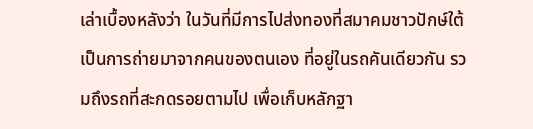เล่าเบื้องหลังว่า ในวันที่มีการไปส่งทองที่สมาคมชาวปักษ์ใต้ เป็นการถ่ายมาจากคนของตนเอง ที่อยู่ในรถคันเดียวกัน รวมถึงรถที่สะกดรอยตามไป เพื่อเก็บหลักฐา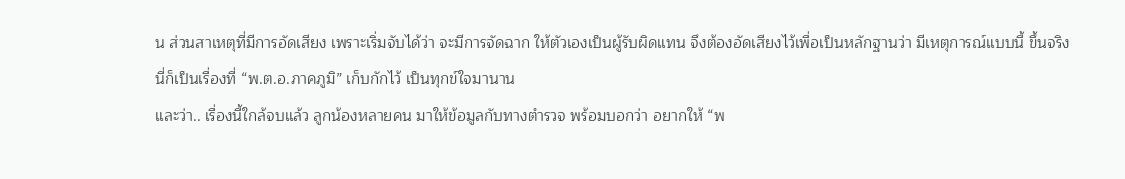น ส่วนสาเหตุที่มีการอัดเสียง เพราะเริ่มจับได้ว่า จะมีการจัดฉาก ให้ตัวเองเป็นผู้รับผิดแทน จึงต้องอัดเสียงไว้เพื่อเป็นหลักฐานว่า มีเหตุการณ์แบบนี้ ขึ้นจริง
นี่ก็เป็นเรื่องที่ “พ.ต.อ.ภาคภูมิ” เก็บกักไว้ เป็นทุกข์ใจมานาน
และว่า.. เรื่องนี้ใกล้จบแล้ว ลูกน้องหลายคน มาให้ข้อมูลกับทางตำรวจ พร้อมบอกว่า อยากให้ “พ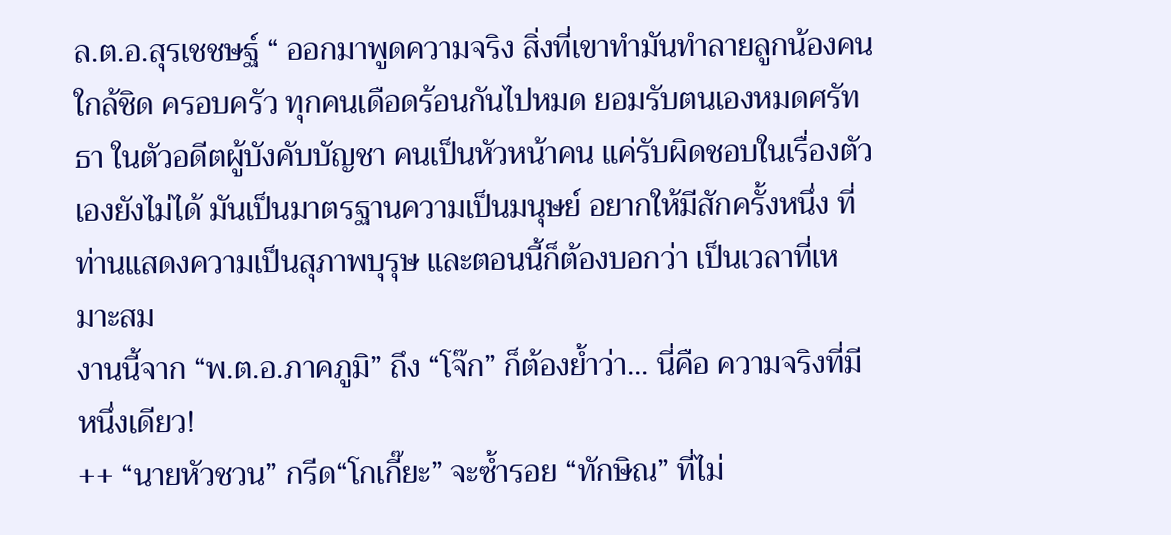ล.ต.อ.สุรเชชษฐ์ “ ออกมาพูดความจริง สิ่งที่เขาทำมันทำลายลูกน้องคนใกล้ชิด ครอบครัว ทุกคนเดือดร้อนกันไปหมด ยอมรับตนเองหมดศรัทธา ในตัวอดีตผู้บังคับบัญชา คนเป็นหัวหน้าคน แค่รับผิดชอบในเรื่องตัวเองยังไม่ได้ มันเป็นมาตรฐานความเป็นมนุษย์ อยากให้มีสักครั้งหนึ่ง ที่ท่านแสดงความเป็นสุภาพบุรุษ และตอนนี้ก็ต้องบอกว่า เป็นเวลาที่เหมาะสม
งานนี้จาก “พ.ต.อ.ภาคภูมิ” ถึง “โจ๊ก” ก็ต้องย้ำว่า... นี่คือ ความจริงที่มีหนึ่งเดียว!
++ “นายหัวชวน” กรีด“โกเกี๊ยะ” จะซ้ำรอย “ทักษิณ” ที่ไม่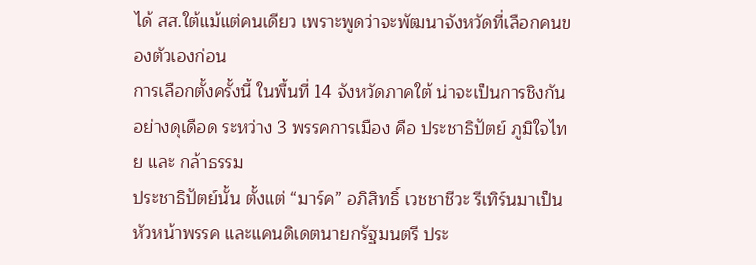ได้ สส.ใต้แม้แต่คนเดียว เพราะพูดว่าจะพัฒนาจังหวัดที่เลือกคนของตัวเองก่อน
การเลือกตั้งครั้งนี้ ในพื้นที่ 14 จังหวัดภาคใต้ น่าจะเป็นการชิงกันอย่างดุเดือด ระหว่าง 3 พรรคการเมือง คือ ประชาธิปัตย์ ภูมิใจไทย และ กล้าธรรม
ประชาธิปัตย์นั้น ตั้งแต่ “มาร์ค” อภิสิทธิ์ เวชชาชีวะ รีเทิร์นมาเป็นหัวหน้าพรรค และแคนดิเดตนายกรัฐมนตรี ประ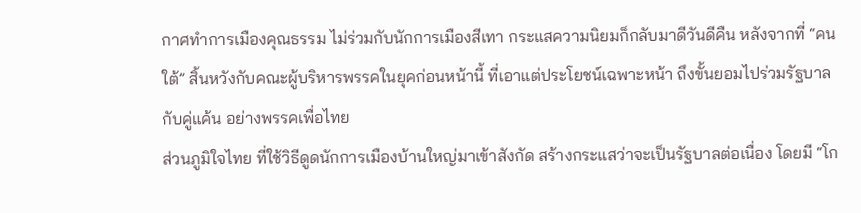กาศทำการเมืองคุณธรรม ไม่ร่วมกับนักการเมืองสีเทา กระแสความนิยมก็กลับมาดีวันดีคืน หลังจากที่ “คนใต้” สิ้นหวังกับคณะผู้บริหารพรรคในยุคก่อนหน้านี้ ที่เอาแต่ประโยชน์เฉพาะหน้า ถึงขั้นยอมไปร่วมรัฐบาลกับคู่แค้น อย่างพรรคเพื่อไทย
ส่วนภูมิใจไทย ที่ใช้วิธีดูดนักการเมืองบ้านใหญ่มาเข้าสังกัด สร้างกระแสว่าจะเป็นรัฐบาลต่อเนื่อง โดยมี “โก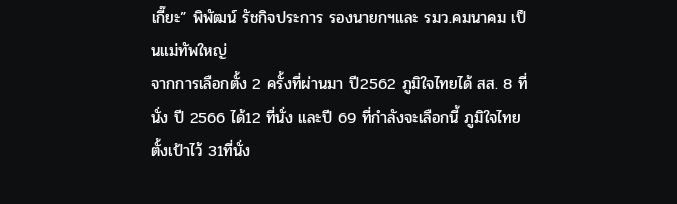เกี๊ยะ” พิพัฒน์ รัชกิจประการ รองนายกฯและ รมว.คมนาคม เป็นแม่ทัพใหญ่
จากการเลือกตั้ง 2 ครั้งที่ผ่านมา ปี2562 ภูมิใจไทยได้ สส. 8 ที่นั่ง ปี 2566 ได้12 ที่นั่ง และปี 69 ที่กำลังจะเลือกนี้ ภูมิใจไทยตั้งเป้าไว้ 31ที่นั่ง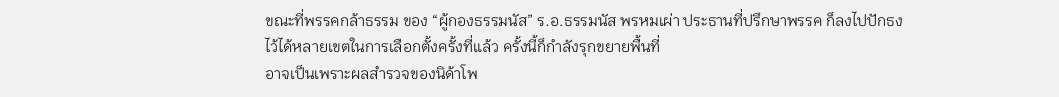ขณะที่พรรคกล้าธรรม ของ “ผู้กองธรรมนัส” ร.อ.ธรรมนัส พรหมเผ่า ประธานที่ปรึกษาพรรค ก็ลงไปปักธงไว้ได้หลายเขตในการเลือกตั้งครั้งที่แล้ว ครั้งนี้ก็กำลังรุกขยายพื้นที่
อาจเป็นเพราะผลสำรวจของนิด้าโพ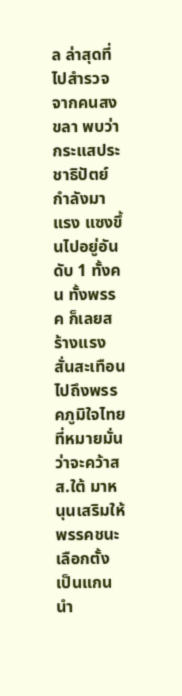ล ล่าสุดที่ไปสำรวจจากคนสงขลา พบว่ากระแสประชาธิปัตย์กำลังมาแรง แซงขึ้นไปอยู่อันดับ 1 ทั้งคน ทั้งพรรค ก็เลยสร้างแรงสั่นสะเทือน ไปถึงพรรคภูมิใจไทย ที่หมายมั่นว่าจะคว้าสส.ใต้ มาหนุนเสริมให้พรรคชนะเลือกตั้ง เป็นแกนนำ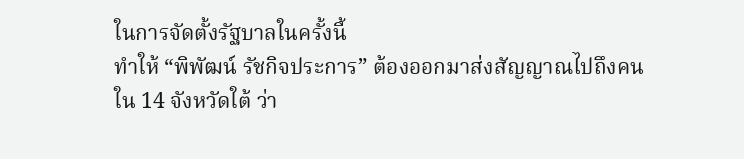ในการจัดตั้งรัฐบาลในครั้งนี้
ทำให้ “พิพัฒน์ รัชกิจประการ” ต้องออกมาส่งสัญญาณไปถึงคนใน 14 จังหวัดใต้ ว่า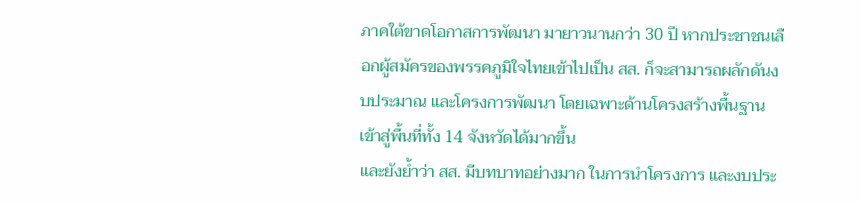ภาคใต้ขาดโอกาสการพัฒนา มายาวนานกว่า 30 ปี หากประชาชนเลือกผู้สมัครของพรรคภูมิใจไทยเข้าไปเป็น สส. ก็จะสามารถผลักดันงบประมาณ และโครงการพัฒนา โดยเฉพาะด้านโครงสร้างพื้นฐาน เข้าสู่พื้นที่ทั้ง 14 จังหวัดได้มากขึ้น
และยังย้ำว่า สส. มีบทบาทอย่างมาก ในการนำโครงการ และงบประ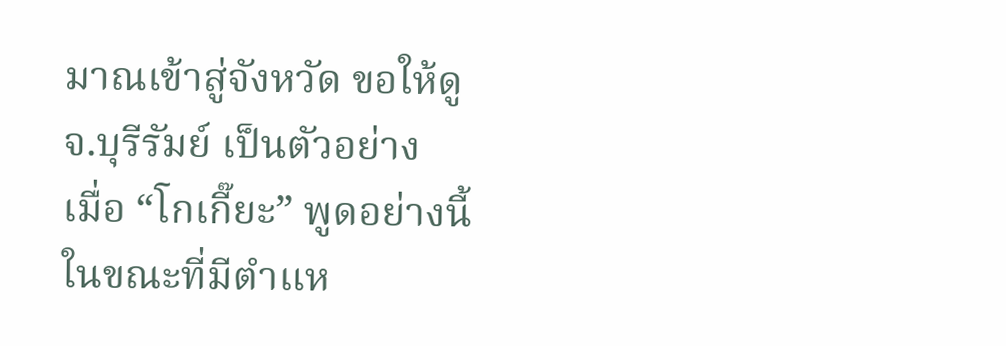มาณเข้าสู่จังหวัด ขอให้ดูจ.บุรีรัมย์ เป็นตัวอย่าง
เมื่อ “โกเกี๊ยะ” พูดอย่างนี้ ในขณะที่มีตำแห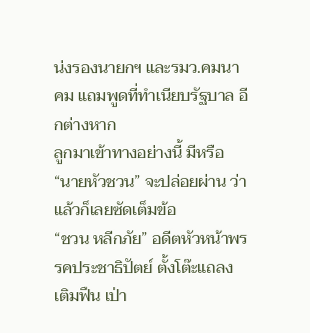น่งรองนายกฯ และรมว.คมนาคม แถมพูดที่ทำเนียบรัฐบาล อีกต่างหาก
ลูกมาเข้าทางอย่างนี้ มีหรือ “นายหัวชวน” จะปล่อยผ่าน ว่าแล้วก็เลยซัดเต็มข้อ
“ชวน หลีกภัย” อดีตหัวหน้าพรรคประชาธิปัตย์ ตั้งโต๊ะแถลง เติมฟืน เป่า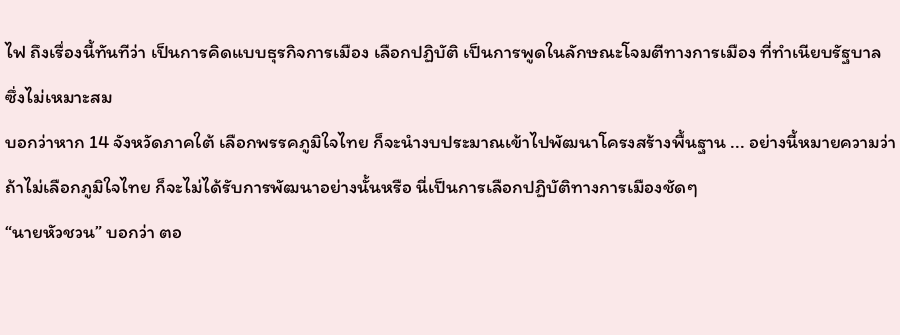ไฟ ถึงเรื่องนี้ทันทีว่า เป็นการคิดแบบธุรกิจการเมือง เลือกปฏิบัติ เป็นการพูดในลักษณะโจมตีทางการเมือง ที่ทำเนียบรัฐบาล ซึ่งไม่เหมาะสม
บอกว่าหาก 14 จังหวัดภาคใต้ เลือกพรรคภูมิใจไทย ก็จะนำงบประมาณเข้าไปพัฒนาโครงสร้างพื้นฐาน ... อย่างนี้หมายความว่า ถ้าไม่เลือกภูมิใจไทย ก็จะไม่ได้รับการพัฒนาอย่างนั้นหรือ นี่เป็นการเลือกปฏิบัติทางการเมืองชัดๆ
“นายหัวชวน” บอกว่า ตอ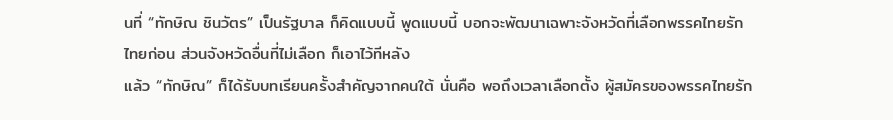นที่ “ทักษิณ ชินวัตร” เป็นรัฐบาล ก็คิดแบบนี้ พูดแบบนี้ บอกจะพัฒนาเฉพาะจังหวัดที่เลือกพรรคไทยรักไทยก่อน ส่วนจังหวัดอื่นที่ไม่เลือก ก็เอาไว้ทีหลัง
แล้ว “ทักษิณ” ก็ได้รับบทเรียนครั้งสำคัญจากคนใต้ นั่นคือ พอถึงเวลาเลือกตั้ง ผู้สมัครของพรรคไทยรัก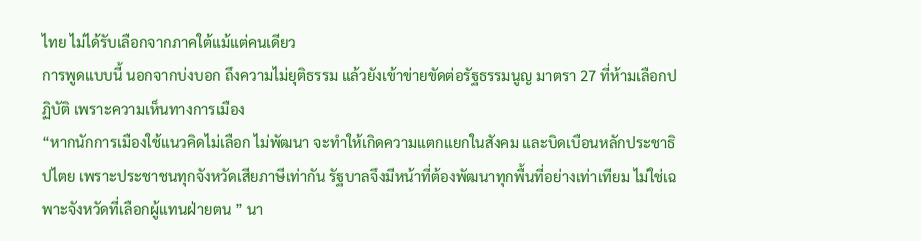ไทย ไม่ได้รับเลือกจากภาคใต้แม้แต่คนเดียว
การพูดแบบนี้ นอกจากบ่งบอก ถึงความไม่ยุติธรรม แล้วยังเข้าข่ายขัดต่อรัฐธรรมนูญ มาตรา 27 ที่ห้ามเลือกปฏิบัติ เพราะความเห็นทางการเมือง
“หากนักการเมืองใช้แนวคิดไม่เลือก ไม่พัฒนา จะทำให้เกิดความแตกแยกในสังคม และบิดเบือนหลักประชาธิปไตย เพราะประชาชนทุกจังหวัดเสียภาษีเท่ากัน รัฐบาลจึงมีหน้าที่ต้องพัฒนาทุกพื้นที่อย่างเท่าเทียม ไม่ใช่เฉพาะจังหวัดที่เลือกผู้แทนฝ่ายตน ” นา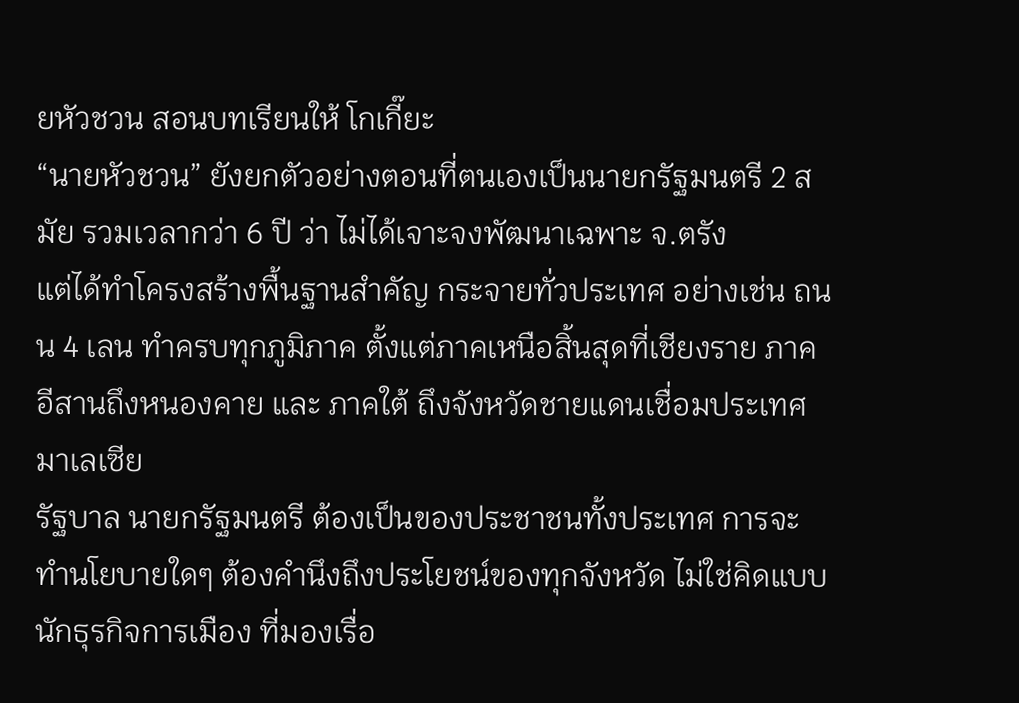ยหัวชวน สอนบทเรียนให้ โกเกี๊ยะ
“นายหัวชวน” ยังยกตัวอย่างตอนที่ตนเองเป็นนายกรัฐมนตรี 2 สมัย รวมเวลากว่า 6 ปี ว่า ไม่ได้เจาะจงพัฒนาเฉพาะ จ.ตรัง
แต่ได้ทำโครงสร้างพื้นฐานสำคัญ กระจายทั่วประเทศ อย่างเช่น ถนน 4 เลน ทำครบทุกภูมิภาค ตั้งแต่ภาคเหนือสิ้นสุดที่เชียงราย ภาคอีสานถึงหนองคาย และ ภาคใต้ ถึงจังหวัดชายแดนเชื่อมประเทศมาเลเซีย
รัฐบาล นายกรัฐมนตรี ต้องเป็นของประชาชนทั้งประเทศ การจะทำนโยบายใดๆ ต้องคำนึงถึงประโยชน์ของทุกจังหวัด ไม่ใช่คิดแบบนักธุรกิจการเมือง ที่มองเรื่อ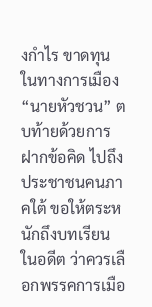งกำไร ขาดทุน ในทางการเมือง
“นายหัวชวน” ตบท้ายด้วยการฝากข้อคิด ไปถึงประชาชนคนภาคใต้ ขอให้ตระหนักถึงบทเรียนในอดีต ว่าควรเลือกพรรคการเมือ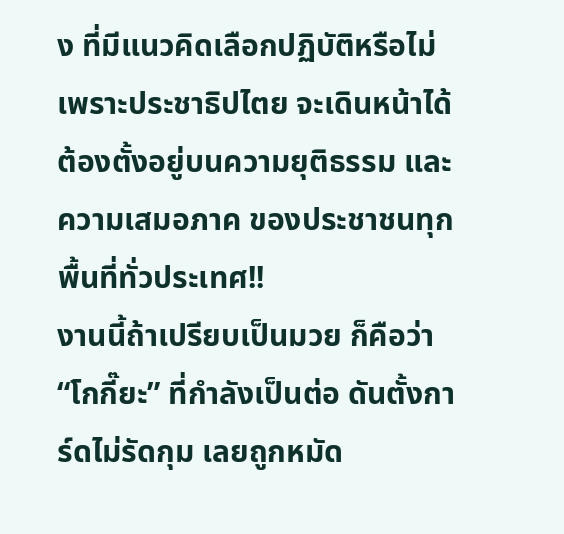ง ที่มีแนวคิดเลือกปฏิบัติหรือไม่
เพราะประชาธิปไตย จะเดินหน้าได้ ต้องตั้งอยู่บนความยุติธรรม และความเสมอภาค ของประชาชนทุกพื้นที่ทั่วประเทศ!!
งานนี้ถ้าเปรียบเป็นมวย ก็คือว่า “โกกี๊ยะ” ที่กำลังเป็นต่อ ดันตั้งการ์ดไม่รัดกุม เลยถูกหมัด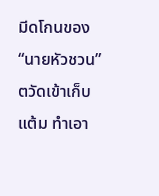มีดโกนของ “นายหัวชวน” ตวัดเข้าเก็บแต้ม ทำเอา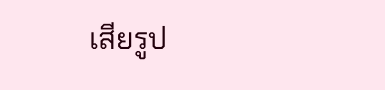เสียรูป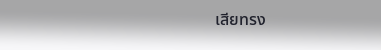เสียทรง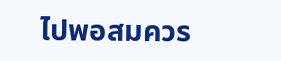ไปพอสมควร